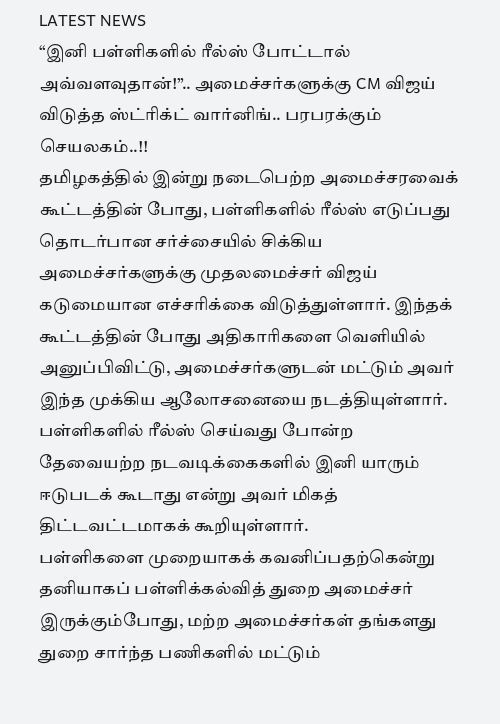LATEST NEWS
“இனி பள்ளிகளில் ரீல்ஸ் போட்டால் அவ்வளவுதான்!”.. அமைச்சர்களுக்கு CM விஜய் விடுத்த ஸ்ட்ரிக்ட் வார்னிங்.. பரபரக்கும் செயலகம்..!!
தமிழகத்தில் இன்று நடைபெற்ற அமைச்சரவைக் கூட்டத்தின் போது, பள்ளிகளில் ரீல்ஸ் எடுப்பது தொடர்பான சர்ச்சையில் சிக்கிய அமைச்சர்களுக்கு முதலமைச்சர் விஜய் கடுமையான எச்சரிக்கை விடுத்துள்ளார். இந்தக் கூட்டத்தின் போது அதிகாரிகளை வெளியில் அனுப்பிவிட்டு, அமைச்சர்களுடன் மட்டும் அவர் இந்த முக்கிய ஆலோசனையை நடத்தியுள்ளார். பள்ளிகளில் ரீல்ஸ் செய்வது போன்ற தேவையற்ற நடவடிக்கைகளில் இனி யாரும் ஈடுபடக் கூடாது என்று அவர் மிகத் திட்டவட்டமாகக் கூறியுள்ளார்.
பள்ளிகளை முறையாகக் கவனிப்பதற்கென்று தனியாகப் பள்ளிக்கல்வித் துறை அமைச்சர் இருக்கும்போது, மற்ற அமைச்சர்கள் தங்களது துறை சார்ந்த பணிகளில் மட்டும்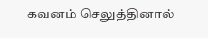கவனம் செலுத்தினால்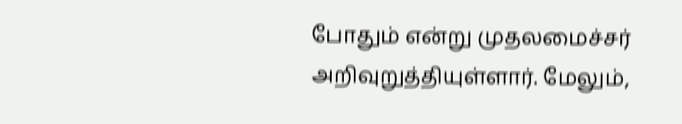போதும் என்று முதலமைச்சர் அறிவுறுத்தியுள்ளார். மேலும்,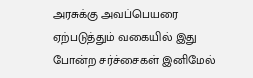அரசுக்கு அவப்பெயரை ஏற்படுத்தும் வகையில் இது போன்ற சர்ச்சைகள் இனிமேல்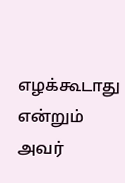எழக்கூடாது என்றும் அவர்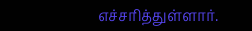எச்சரித்துள்ளார்.